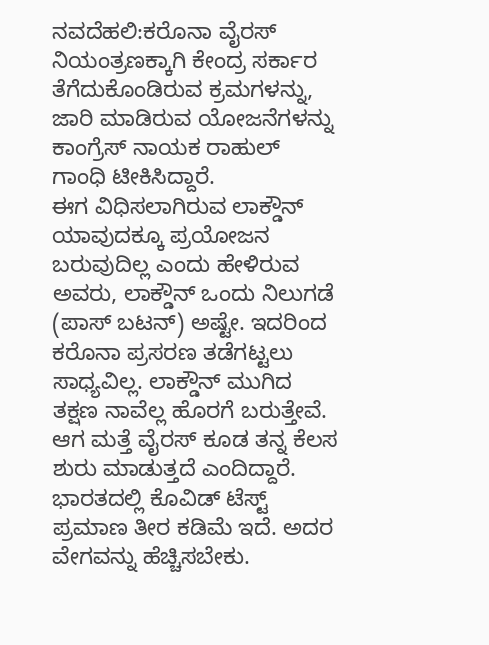ನವದೆಹಲಿ:ಕರೊನಾ ವೈರಸ್ ನಿಯಂತ್ರಣಕ್ಕಾಗಿ ಕೇಂದ್ರ ಸರ್ಕಾರ ತೆಗೆದುಕೊಂಡಿರುವ ಕ್ರಮಗಳನ್ನು, ಜಾರಿ ಮಾಡಿರುವ ಯೋಜನೆಗಳನ್ನು ಕಾಂಗ್ರೆಸ್ ನಾಯಕ ರಾಹುಲ್ ಗಾಂಧಿ ಟೀಕಿಸಿದ್ದಾರೆ.
ಈಗ ವಿಧಿಸಲಾಗಿರುವ ಲಾಕ್ಡೌನ್ ಯಾವುದಕ್ಕೂ ಪ್ರಯೋಜನ ಬರುವುದಿಲ್ಲ ಎಂದು ಹೇಳಿರುವ ಅವರು, ಲಾಕ್ಡೌನ್ ಒಂದು ನಿಲುಗಡೆ (ಪಾಸ್ ಬಟನ್) ಅಷ್ಟೇ. ಇದರಿಂದ ಕರೊನಾ ಪ್ರಸರಣ ತಡೆಗಟ್ಟಲು ಸಾಧ್ಯವಿಲ್ಲ. ಲಾಕ್ಡೌನ್ ಮುಗಿದ ತಕ್ಷಣ ನಾವೆಲ್ಲ ಹೊರಗೆ ಬರುತ್ತೇವೆ. ಆಗ ಮತ್ತೆ ವೈರಸ್ ಕೂಡ ತನ್ನ ಕೆಲಸ ಶುರು ಮಾಡುತ್ತದೆ ಎಂದಿದ್ದಾರೆ.
ಭಾರತದಲ್ಲಿ ಕೊವಿಡ್ ಟೆಸ್ಟ್ ಪ್ರಮಾಣ ತೀರ ಕಡಿಮೆ ಇದೆ. ಅದರ ವೇಗವನ್ನು ಹೆಚ್ಚಿಸಬೇಕು.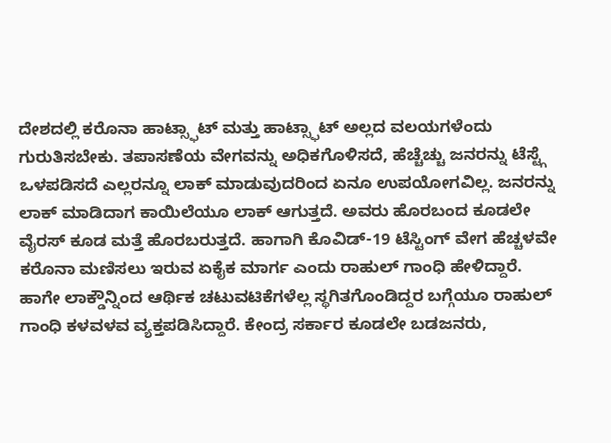ದೇಶದಲ್ಲಿ ಕರೊನಾ ಹಾಟ್ಸ್ಫಾಟ್ ಮತ್ತು ಹಾಟ್ಸ್ಫಾಟ್ ಅಲ್ಲದ ವಲಯಗಳೆಂದು ಗುರುತಿಸಬೇಕು. ತಪಾಸಣೆಯ ವೇಗವನ್ನು ಅಧಿಕಗೊಳಿಸದೆ, ಹೆಚ್ಚೆಚ್ಚು ಜನರನ್ನು ಟೆಸ್ಟ್ಗೆ ಒಳಪಡಿಸದೆ ಎಲ್ಲರನ್ನೂ ಲಾಕ್ ಮಾಡುವುದರಿಂದ ಏನೂ ಉಪಯೋಗವಿಲ್ಲ. ಜನರನ್ನು ಲಾಕ್ ಮಾಡಿದಾಗ ಕಾಯಿಲೆಯೂ ಲಾಕ್ ಆಗುತ್ತದೆ. ಅವರು ಹೊರಬಂದ ಕೂಡಲೇ ವೈರಸ್ ಕೂಡ ಮತ್ತೆ ಹೊರಬರುತ್ತದೆ. ಹಾಗಾಗಿ ಕೊವಿಡ್-19 ಟೆಸ್ಟಿಂಗ್ ವೇಗ ಹೆಚ್ಚಳವೇ ಕರೊನಾ ಮಣಿಸಲು ಇರುವ ಏಕೈಕ ಮಾರ್ಗ ಎಂದು ರಾಹುಲ್ ಗಾಂಧಿ ಹೇಳಿದ್ದಾರೆ.
ಹಾಗೇ ಲಾಕ್ಡೌನ್ನಿಂದ ಆರ್ಥಿಕ ಚಟುವಟಿಕೆಗಳೆಲ್ಲ ಸ್ಥಗಿತಗೊಂಡಿದ್ದರ ಬಗ್ಗೆಯೂ ರಾಹುಲ್ ಗಾಂಧಿ ಕಳವಳವ ವ್ಯಕ್ತಪಡಿಸಿದ್ದಾರೆ. ಕೇಂದ್ರ ಸರ್ಕಾರ ಕೂಡಲೇ ಬಡಜನರು,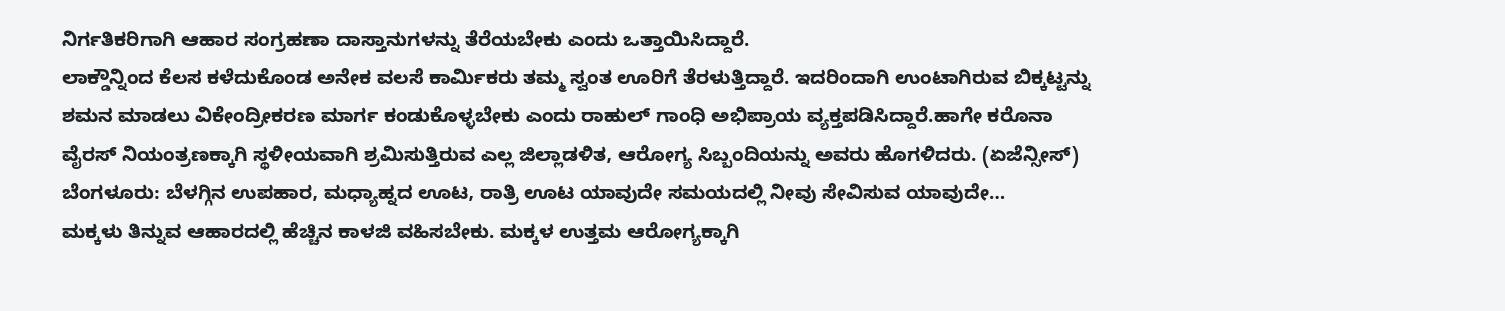ನಿರ್ಗತಿಕರಿಗಾಗಿ ಆಹಾರ ಸಂಗ್ರಹಣಾ ದಾಸ್ತಾನುಗಳನ್ನು ತೆರೆಯಬೇಕು ಎಂದು ಒತ್ತಾಯಿಸಿದ್ದಾರೆ.
ಲಾಕ್ಡೌನ್ನಿಂದ ಕೆಲಸ ಕಳೆದುಕೊಂಡ ಅನೇಕ ವಲಸೆ ಕಾರ್ಮಿಕರು ತಮ್ಮ ಸ್ವಂತ ಊರಿಗೆ ತೆರಳುತ್ತಿದ್ದಾರೆ. ಇದರಿಂದಾಗಿ ಉಂಟಾಗಿರುವ ಬಿಕ್ಕಟ್ಟನ್ನು ಶಮನ ಮಾಡಲು ವಿಕೇಂದ್ರೀಕರಣ ಮಾರ್ಗ ಕಂಡುಕೊಳ್ಳಬೇಕು ಎಂದು ರಾಹುಲ್ ಗಾಂಧಿ ಅಭಿಪ್ರಾಯ ವ್ಯಕ್ತಪಡಿಸಿದ್ದಾರೆ.ಹಾಗೇ ಕರೊನಾ ವೈರಸ್ ನಿಯಂತ್ರಣಕ್ಕಾಗಿ ಸ್ಥಳೀಯವಾಗಿ ಶ್ರಮಿಸುತ್ತಿರುವ ಎಲ್ಲ ಜಿಲ್ಲಾಡಳಿತ, ಆರೋಗ್ಯ ಸಿಬ್ಬಂದಿಯನ್ನು ಅವರು ಹೊಗಳಿದರು. (ಏಜೆನ್ಸೀಸ್)
ಬೆಂಗಳೂರು: ಬೆಳಗ್ಗಿನ ಉಪಹಾರ, ಮಧ್ಯಾಹ್ನದ ಊಟ, ರಾತ್ರಿ ಊಟ ಯಾವುದೇ ಸಮಯದಲ್ಲಿ ನೀವು ಸೇವಿಸುವ ಯಾವುದೇ…
ಮಕ್ಕಳು ತಿನ್ನುವ ಆಹಾರದಲ್ಲಿ ಹೆಚ್ಚಿನ ಕಾಳಜಿ ವಹಿಸಬೇಕು. ಮಕ್ಕಳ ಉತ್ತಮ ಆರೋಗ್ಯಕ್ಕಾಗಿ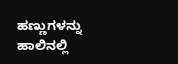ಹಣ್ಣುಗಳನ್ನು ಹಾಲಿನಲ್ಲಿ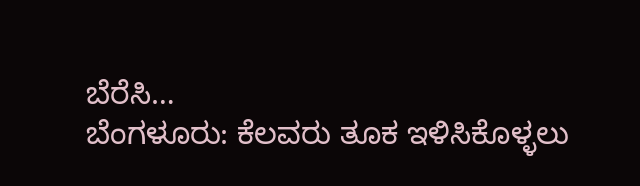ಬೆರೆಸಿ…
ಬೆಂಗಳೂರು: ಕೆಲವರು ತೂಕ ಇಳಿಸಿಕೊಳ್ಳಲು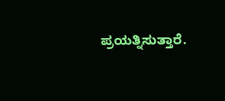ಪ್ರಯತ್ನಿಸುತ್ತಾರೆ.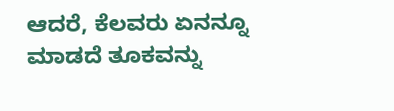ಆದರೆ, ಕೆಲವರು ಏನನ್ನೂ ಮಾಡದೆ ತೂಕವನ್ನು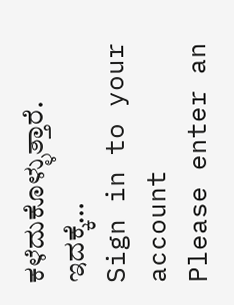ಕಳೆದುಕೊಳ್ಳುತ್ತಾರೆ. ಇದಕ್ಕೆ…
Sign in to your account
Please enter an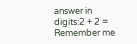answer in digits:2 + 2 =
Remember me